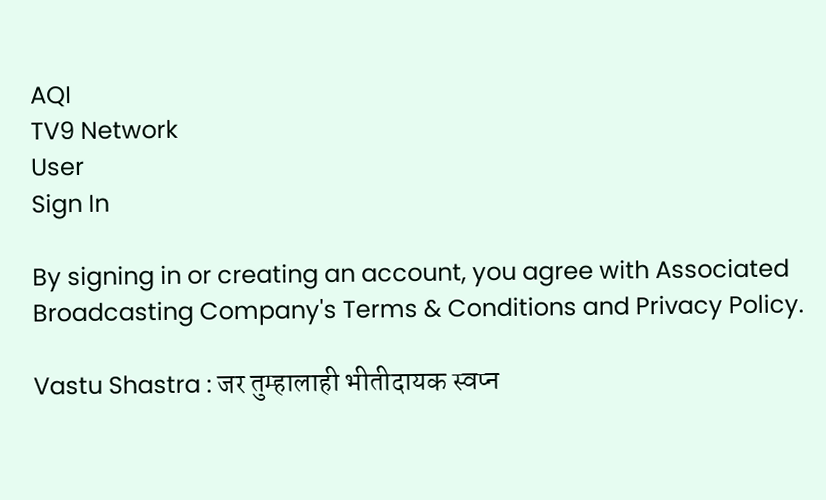AQI
TV9 Network
User
Sign In

By signing in or creating an account, you agree with Associated Broadcasting Company's Terms & Conditions and Privacy Policy.

Vastu Shastra : जर तुम्हालाही भीतीदायक स्वप्न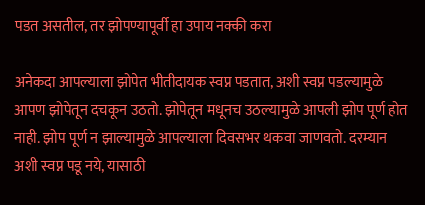पडत असतील, तर झोपण्यापूर्वी हा उपाय नक्की करा

अनेकदा आपल्याला झोपेत भीतीदायक स्वप्न पडतात, अशी स्वप्न पडल्यामुळे आपण झोपेतून दचकून उठतो. झोपेतून मधूनच उठल्यामुळे आपली झोप पूर्ण होत नाही. झोप पूर्ण न झाल्यामुळे आपल्याला दिवसभर थकवा जाणवतो. दरम्यान अशी स्वप्न पडू नये, यासाठी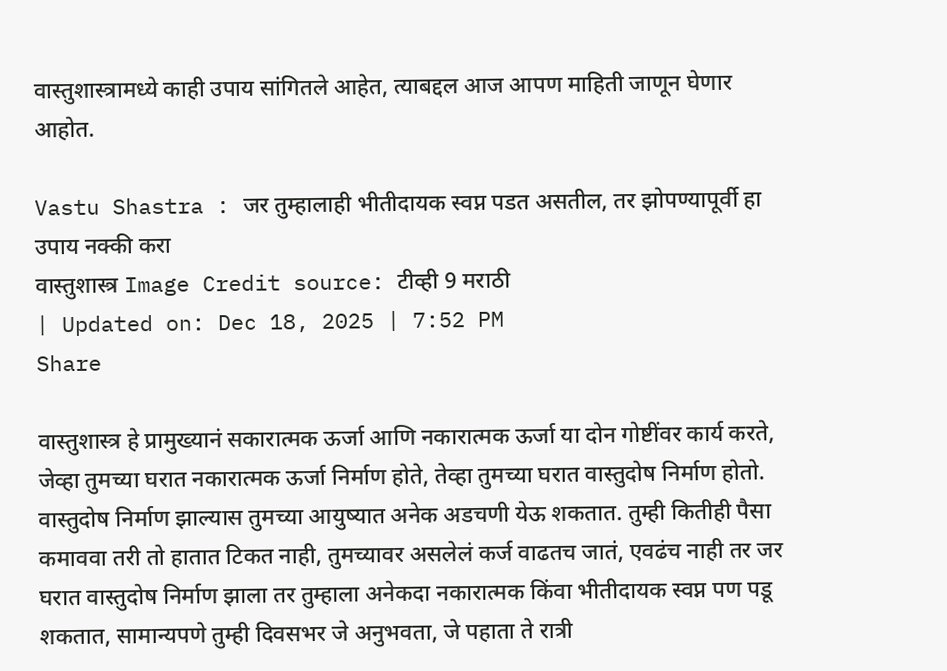वास्तुशास्त्रामध्ये काही उपाय सांगितले आहेत, त्याबद्दल आज आपण माहिती जाणून घेणार आहोत.

Vastu Shastra : जर तुम्हालाही भीतीदायक स्वप्न पडत असतील, तर झोपण्यापूर्वी हा उपाय नक्की करा
वास्तुशास्त्र Image Credit source: टीव्ही 9 मराठी
| Updated on: Dec 18, 2025 | 7:52 PM
Share

वास्तुशास्त्र हे प्रामुख्यानं सकारात्मक ऊर्जा आणि नकारात्मक ऊर्जा या दोन गोष्टींवर कार्य करते, जेव्हा तुमच्या घरात नकारात्मक ऊर्जा निर्माण होते, तेव्हा तुमच्या घरात वास्तुदोष निर्माण होतो. वास्तुदोष निर्माण झाल्यास तुमच्या आयुष्यात अनेक अडचणी येऊ शकतात. तुम्ही कितीही पैसा कमाववा तरी तो हातात टिकत नाही, तुमच्यावर असलेलं कर्ज वाढतच जातं, एवढंच नाही तर जर घरात वास्तुदोष निर्माण झाला तर तुम्हाला अनेकदा नकारात्मक किंवा भीतीदायक स्वप्न पण पडू शकतात, सामान्यपणे तुम्ही दिवसभर जे अनुभवता, जे पहाता ते रात्री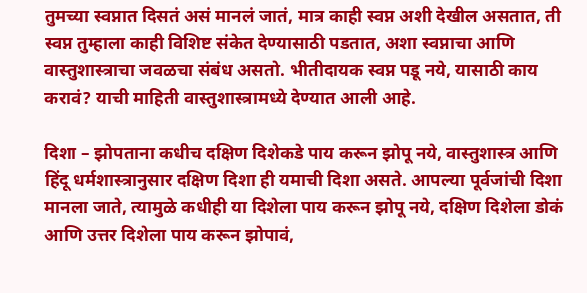तुमच्या स्वप्नात दिसतं असं मानलं जातं, मात्र काही स्वप्न अशी देखील असतात, ती स्वप्न तुम्हाला काही विशिष्ट संकेत देण्यासाठी पडतात, अशा स्वप्नाचा आणि वास्तुशास्त्राचा जवळचा संबंध असतो. भीतीदायक स्वप्न पडू नये, यासाठी काय करावं? याची माहिती वास्तुशास्त्रामध्ये देण्यात आली आहे.

दिशा – झोपताना कधीच दक्षिण दिशेकडे पाय करून झोपू नये, वास्तुशास्त्र आणि हिंदू धर्मशास्त्रानुसार दक्षिण दिशा ही यमाची दिशा असते. आपल्या पूर्वजांची दिशा मानला जाते, त्यामुळे कधीही या दिशेला पाय करून झोपू नये, दक्षिण दिशेला डोकं आणि उत्तर दिशेला पाय करून झोपावं,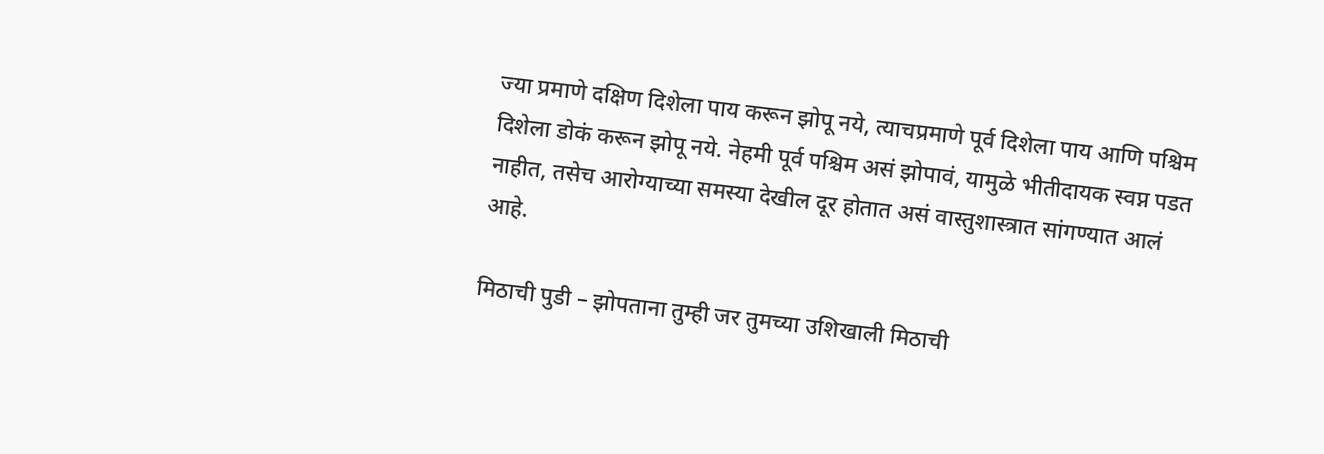ज्या प्रमाणे दक्षिण दिशेला पाय करून झोपू नये, त्याचप्रमाणे पूर्व दिशेला पाय आणि पश्चिम दिशेला डोकं करून झोपू नये. नेहमी पूर्व पश्चिम असं झोपावं, यामुळे भीतीदायक स्वप्न पडत नाहीत, तसेच आरोग्याच्या समस्या देखील दूर होतात असं वास्तुशास्त्रात सांगण्यात आलं आहे.

मिठाची पुडी – झोपताना तुम्ही जर तुमच्या उशिखाली मिठाची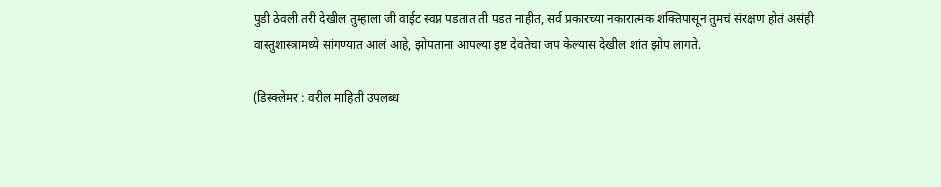पुडी ठेवली तरी देखील तुम्हाला जी वाईट स्वप्न पडतात ती पडत नाहीत, सर्व प्रकारच्या नकारात्मक शक्तिपासून तुमचं संरक्षण होतं असंही वास्तुशास्त्रामध्ये सांगण्यात आलं आहे, झोपताना आपल्या इष्ट देवतेचा जप केल्यास देखील शांत झोप लागते.

(डिस्क्लेमर : वरील माहिती उपलब्ध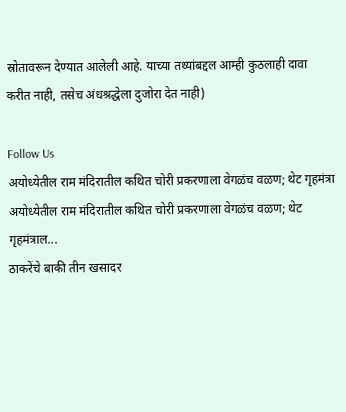स्रोतावरून देण्यात आलेली आहे. याच्या तथ्यांबद्दल आम्ही कुठलाही दावा करीत नाही, तसेच अंधश्रद्धेला दुजोरा देत नाही)

Follow Us
अयोध्येतील राम मंदिरातील कथित चोरी प्रकरणाला वेगळंच वळण; थेट गृहमंत्रा
अयोध्येतील राम मंदिरातील कथित चोरी प्रकरणाला वेगळंच वळण; थेट गृहमंत्राल...
ठाकरेंचे बाकी तीन खसादर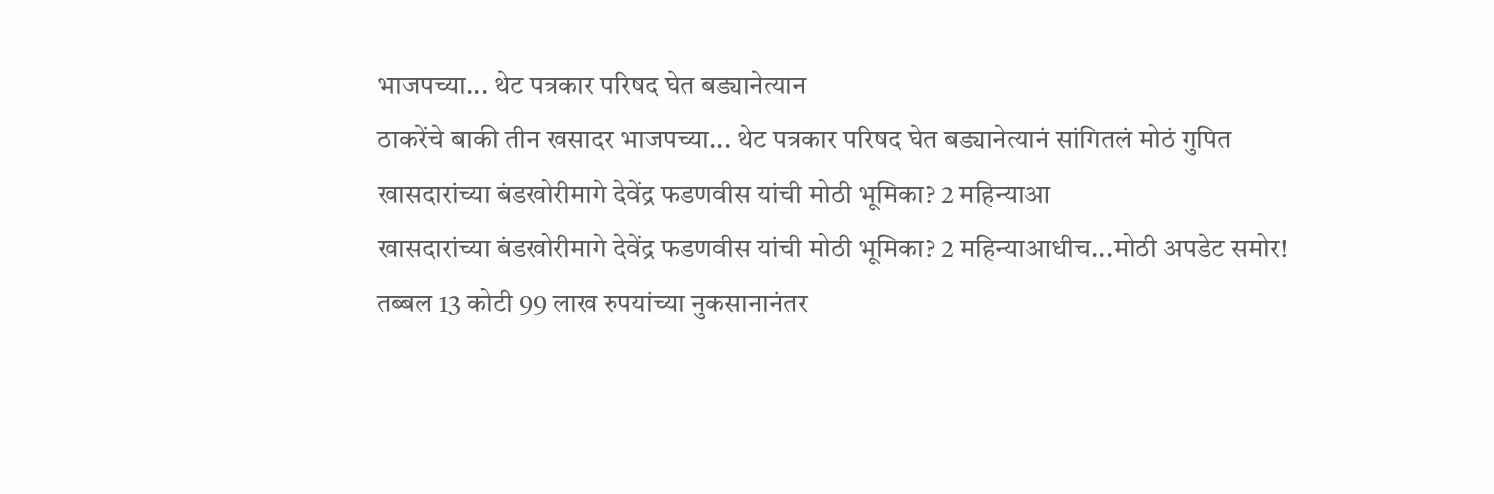भाजपच्या... थेट पत्रकार परिषद घेत बड्यानेत्यान
ठाकरेंचे बाकी तीन खसादर भाजपच्या... थेट पत्रकार परिषद घेत बड्यानेत्यानं सांगितलं मोठं गुपित
खासदारांच्या बंडखोरीमागे देवेंद्र फडणवीस यांची मोठी भूमिका? 2 महिन्याआ
खासदारांच्या बंडखोरीमागे देवेंद्र फडणवीस यांची मोठी भूमिका? 2 महिन्याआधीच...मोठी अपडेट समोर!
तब्बल 13 कोटी 99 लाख रुपयांच्या नुकसानानंतर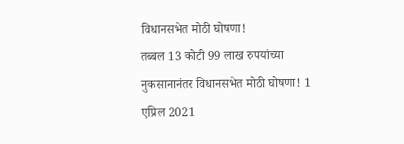विधानसभेत मोठी घोषणा!
तब्बल 13 कोटी 99 लाख रुपयांच्या नुकसानानंतर विधानसभेत मोठी घोषणा! 1 एप्रिल 2021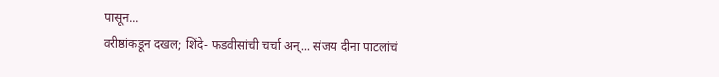पासून...
वरीष्ठांकडून दखल; शिंदे- फडवीसांची चर्चा अन्... संजय दीना पाटलांचं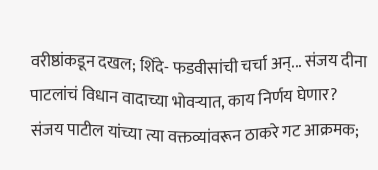वरीष्ठांकडून दखल; शिंदे- फडवीसांची चर्चा अन्... संजय दीना पाटलांचं विधान वादाच्या भोवऱ्यात, काय निर्णय घेणार?
संजय पाटील यांच्या त्या वक्तव्यांवरून ठाकरे गट आक्रमक;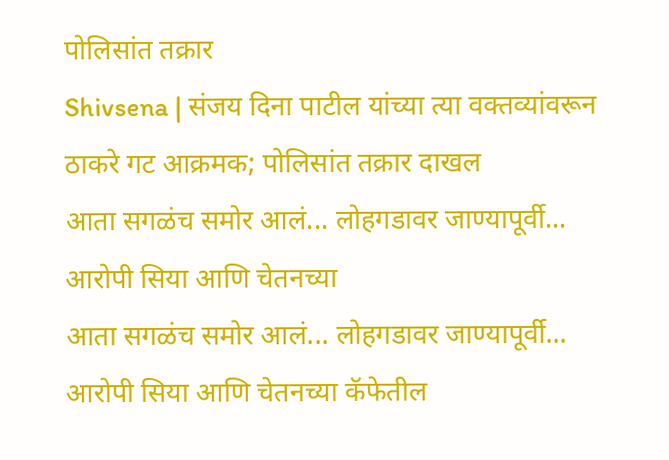पोलिसांत तक्रार
Shivsena | संजय दिना पाटील यांच्या त्या वक्तव्यांवरून ठाकरे गट आक्रमक; पोलिसांत तक्रार दाखल
आता सगळंच समोर आलं... लोहगडावर जाण्यापूर्वी... आरोपी सिया आणि चेतनच्या
आता सगळंच समोर आलं... लोहगडावर जाण्यापूर्वी... आरोपी सिया आणि चेतनच्या कॅफेतील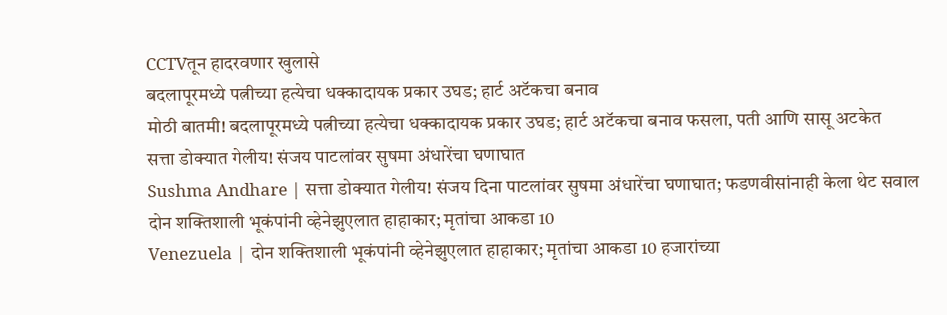CCTVतून हादरवणार खुलासे
बदलापूरमध्ये पत्नीच्या हत्येचा धक्कादायक प्रकार उघड; हार्ट अटॅकचा बनाव
मोठी बातमी! बदलापूरमध्ये पत्नीच्या हत्येचा धक्कादायक प्रकार उघड; हार्ट अटॅकचा बनाव फसला, पती आणि सासू अटकेत
सत्ता डोक्यात गेलीय! संजय पाटलांवर सुषमा अंधारेंचा घणाघात
Sushma Andhare | सत्ता डोक्यात गेलीय! संजय दिना पाटलांवर सुषमा अंधारेंचा घणाघात; फडणवीसांनाही केला थेट सवाल
दोन शक्तिशाली भूकंपांनी व्हेनेझुएलात हाहाकार; मृतांचा आकडा 10
Venezuela | दोन शक्तिशाली भूकंपांनी व्हेनेझुएलात हाहाकार; मृतांचा आकडा 10 हजारांच्या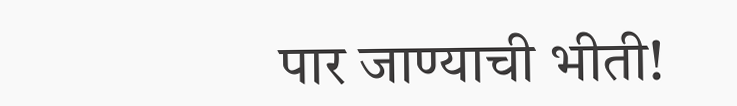पार जाण्याची भीती!